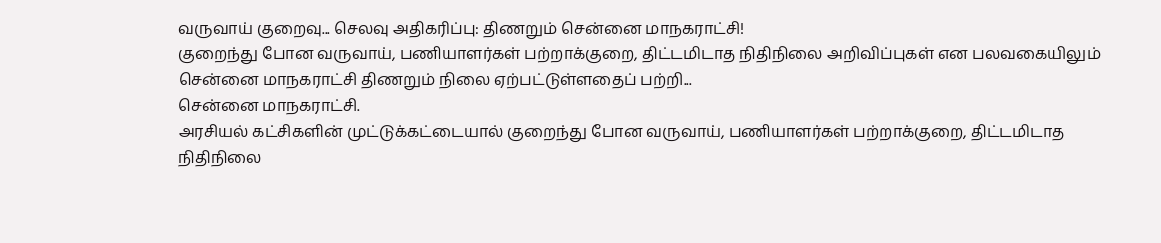வருவாய் குறைவு... செலவு அதிகரிப்பு: திணறும் சென்னை மாநகராட்சி!
குறைந்து போன வருவாய், பணியாளர்கள் பற்றாக்குறை, திட்டமிடாத நிதிநிலை அறிவிப்புகள் என பலவகையிலும் சென்னை மாநகராட்சி திணறும் நிலை ஏற்பட்டுள்ளதைப் பற்றி...
சென்னை மாநகராட்சி.
அரசியல் கட்சிகளின் முட்டுக்கட்டையால் குறைந்து போன வருவாய், பணியாளர்கள் பற்றாக்குறை, திட்டமிடாத நிதிநிலை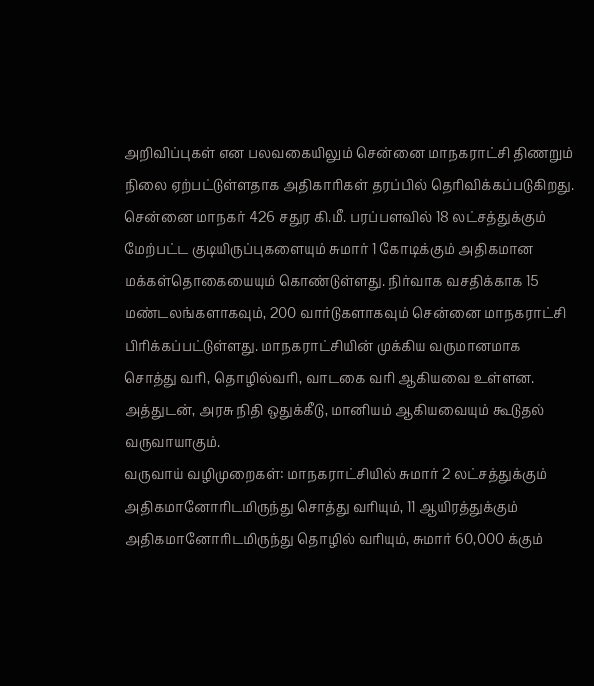அறிவிப்புகள் என பலவகையிலும் சென்னை மாநகராட்சி திணறும் நிலை ஏற்பட்டுள்ளதாக அதிகாரிகள் தரப்பில் தெரிவிக்கப்படுகிறது.
சென்னை மாநகர் 426 சதுர கி.மீ. பரப்பளவில் 18 லட்சத்துக்கும் மேற்பட்ட குடியிருப்புகளையும் சுமார் 1 கோடிக்கும் அதிகமான மக்கள்தொகையையும் கொண்டுள்ளது. நிர்வாக வசதிக்காக 15 மண்டலங்களாகவும், 200 வார்டுகளாகவும் சென்னை மாநகராட்சி பிரிக்கப்பட்டுள்ளது. மாநகராட்சியின் முக்கிய வருமானமாக சொத்து வரி, தொழில்வரி, வாடகை வரி ஆகியவை உள்ளன. அத்துடன், அரசு நிதி ஒதுக்கீடு, மானியம் ஆகியவையும் கூடுதல் வருவாயாகும்.
வருவாய் வழிமுறைகள்: மாநகராட்சியில் சுமார் 2 லட்சத்துக்கும் அதிகமானோரிடமிருந்து சொத்து வரியும், 11 ஆயிரத்துக்கும் அதிகமானோரிடமிருந்து தொழில் வரியும், சுமார் 60,000 க்கும்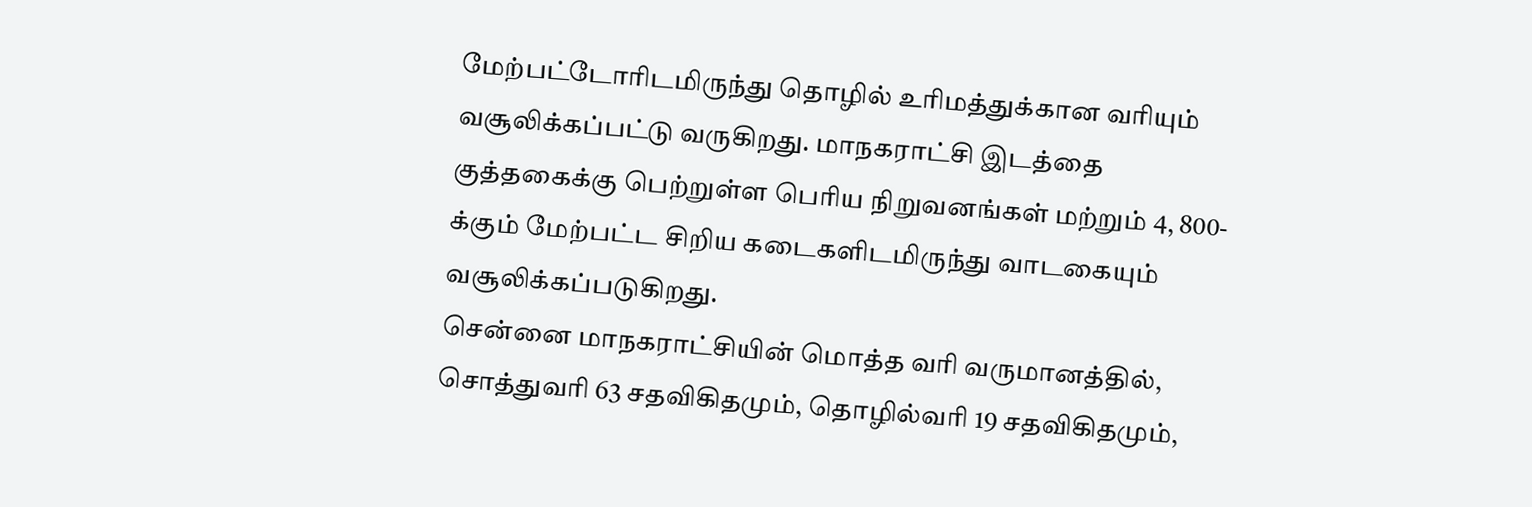மேற்பட்டோரிடமிருந்து தொழில் உரிமத்துக்கான வரியும் வசூலிக்கப்பட்டு வருகிறது. மாநகராட்சி இடத்தை குத்தகைக்கு பெற்றுள்ள பெரிய நிறுவனங்கள் மற்றும் 4, 800-க்கும் மேற்பட்ட சிறிய கடைகளிடமிருந்து வாடகையும் வசூலிக்கப்படுகிறது.
சென்னை மாநகராட்சியின் மொத்த வரி வருமானத்தில், சொத்துவரி 63 சதவிகிதமும், தொழில்வரி 19 சதவிகிதமும்,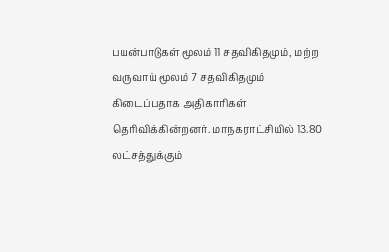பயன்பாடுகள் மூலம் 11 சதவிகிதமும், மற்ற வருவாய் மூலம் 7 சதவிகிதமும் கிடைப்பதாக அதிகாரிகள் தெரிவிக்கின்றனர். மாநகராட்சியில் 13.80 லட்சத்துக்கும்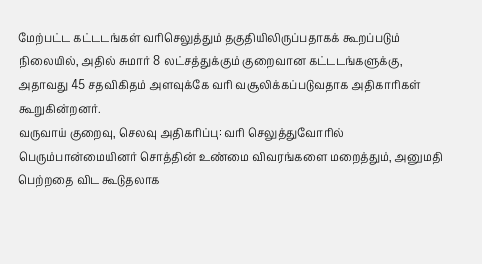மேற்பட்ட கட்டடங்கள் வரிசெலுத்தும் தகுதியிலிருப்பதாகக் கூறப்படும் நிலையில், அதில் சுமார் 8 லட்சத்துக்கும் குறைவான கட்டடங்களுக்கு, அதாவது 45 சதவிகிதம் அளவுக்கே வரி வசூலிக்கப்படுவதாக அதிகாரிகள் கூறுகின்றனர்.
வருவாய் குறைவு, செலவு அதிகரிப்பு: வரி செலுத்துவோரில் பெரும்பான்மையினர் சொத்தின் உண்மை விவரங்களை மறைத்தும், அனுமதி பெற்றதை விட கூடுதலாக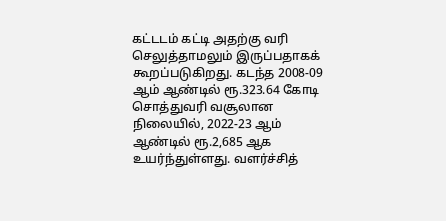கட்டடம் கட்டி அதற்கு வரி செலுத்தாமலும் இருப்பதாகக் கூறப்படுகிறது. கடந்த 2008-09 ஆம் ஆண்டில் ரூ.323.64 கோடி சொத்துவரி வசூலான நிலையில், 2022-23 ஆம் ஆண்டில் ரூ.2,685 ஆக உயர்ந்துள்ளது. வளர்ச்சித்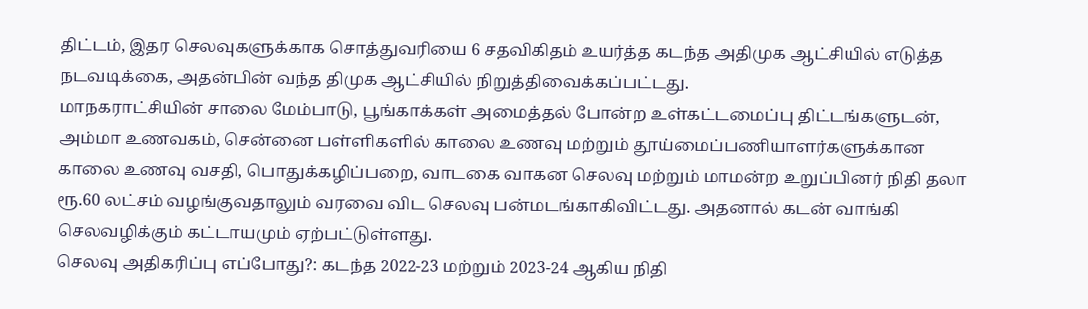திட்டம், இதர செலவுகளுக்காக சொத்துவரியை 6 சதவிகிதம் உயர்த்த கடந்த அதிமுக ஆட்சியில் எடுத்த நடவடிக்கை, அதன்பின் வந்த திமுக ஆட்சியில் நிறுத்திவைக்கப்பட்டது.
மாநகராட்சியின் சாலை மேம்பாடு, பூங்காக்கள் அமைத்தல் போன்ற உள்கட்டமைப்பு திட்டங்களுடன், அம்மா உணவகம், சென்னை பள்ளிகளில் காலை உணவு மற்றும் தூய்மைப்பணியாளர்களுக்கான காலை உணவு வசதி, பொதுக்கழிப்பறை, வாடகை வாகன செலவு மற்றும் மாமன்ற உறுப்பினர் நிதி தலா ரூ.60 லட்சம் வழங்குவதாலும் வரவை விட செலவு பன்மடங்காகிவிட்டது. அதனால் கடன் வாங்கி செலவழிக்கும் கட்டாயமும் ஏற்பட்டுள்ளது.
செலவு அதிகரிப்பு எப்போது?: கடந்த 2022-23 மற்றும் 2023-24 ஆகிய நிதி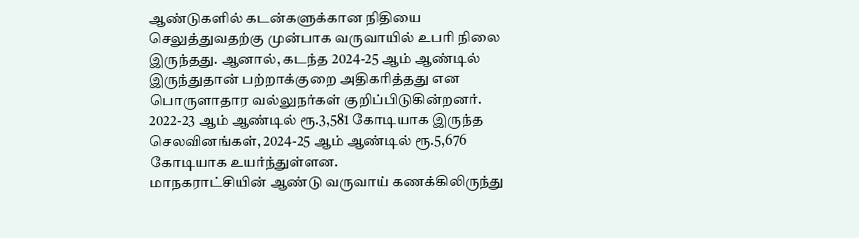ஆண்டுகளில் கடன்களுக்கான நிதியை செலுத்துவதற்கு முன்பாக வருவாயில் உபரி நிலை இருந்தது. ஆனால், கடந்த 2024-25 ஆம் ஆண்டில் இருந்துதான் பற்றாக்குறை அதிகரித்தது என பொருளாதார வல்லுநர்கள் குறிப்பிடுகின்றனர். 2022-23 ஆம் ஆண்டில் ரூ.3,581 கோடியாக இருந்த செலவினங்கள், 2024-25 ஆம் ஆண்டில் ரூ.5,676 கோடியாக உயர்ந்துள்ளன.
மாநகராட்சியின் ஆண்டு வருவாய் கணக்கிலிருந்து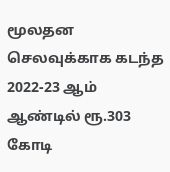மூலதன செலவுக்காக கடந்த 2022-23 ஆம் ஆண்டில் ரூ.303 கோடி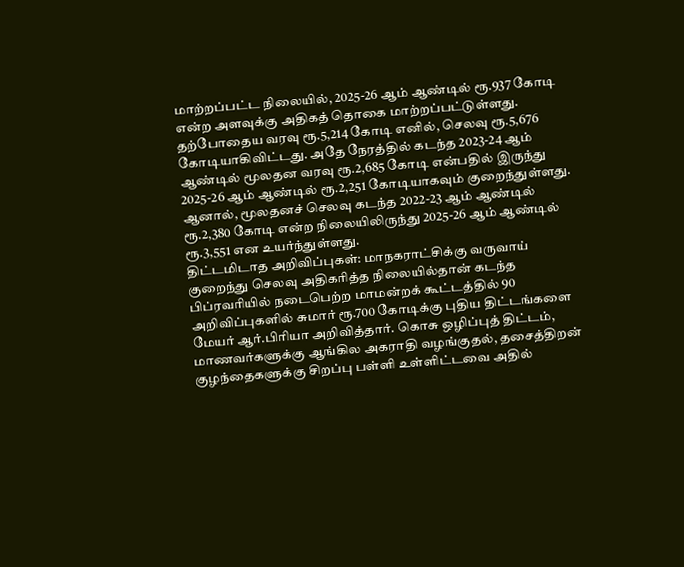மாற்றப்பட்ட நிலையில், 2025-26 ஆம் ஆண்டில் ரூ.937 கோடி என்ற அளவுக்கு அதிகத் தொகை மாற்றப்பட்டுள்ளது. தற்போதைய வரவு ரூ.5,214 கோடி எனில், செலவு ரூ.5,676 கோடியாகிவிட்டது. அதே நேரத்தில் கடந்த 2023-24 ஆம் ஆண்டில் மூலதன வரவு ரூ.2,685 கோடி என்பதில் இருந்து 2025-26 ஆம் ஆண்டில் ரூ.2,251 கோடியாகவும் குறைந்துள்ளது. ஆனால், மூலதனச் செலவு கடந்த 2022-23 ஆம் ஆண்டில் ரூ.2,380 கோடி என்ற நிலையிலிருந்து 2025-26 ஆம் ஆண்டில் ரூ.3,551 என உயர்ந்துள்ளது.
திட்டமிடாத அறிவிப்புகள்: மாநகராட்சிக்கு வருவாய் குறைந்து செலவு அதிகரித்த நிலையில்தான் கடந்த பிப்ரவரியில் நடைபெற்ற மாமன்றக் கூட்டத்தில் 90 அறிவிப்புகளில் சுமார் ரூ.700 கோடிக்கு புதிய திட்டங்களை மேயர் ஆர்.பிரியா அறிவித்தார். கொசு ஒழிப்புத் திட்டம், மாணவர்களுக்கு ஆங்கில அகராதி வழங்குதல், தசைத்திறன் குழந்தைகளுக்கு சிறப்பு பள்ளி உள்ளிட்டவை அதில்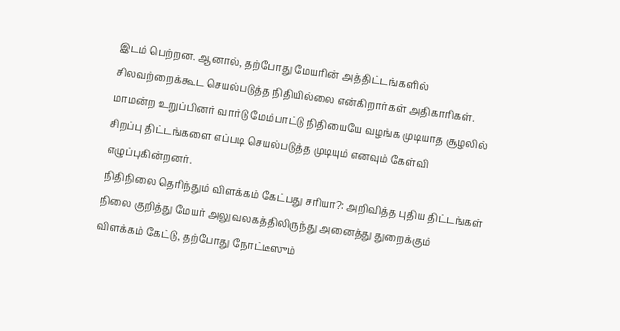இடம் பெற்றன. ஆனால், தற்போது மேயரின் அத்திட்டங்களில் சிலவற்றைக்கூட செயல்படுத்த நிதியில்லை என்கிறார்கள் அதிகாரிகள். மாமன்ற உறுப்பினர் வார்டு மேம்பாட்டு நிதியையே வழங்க முடியாத சூழலில் சிறப்பு திட்டங்களை எப்படி செயல்படுத்த முடியும் எனவும் கேள்வி எழுப்புகின்றனர்.
நிதிநிலை தெரிந்தும் விளக்கம் கேட்பது சரியா?: அறிவித்த புதிய திட்டங்கள் நிலை குறித்து மேயர் அலுவலகத்திலிருந்து அனைத்து துறைக்கும் விளக்கம் கேட்டு, தற்போது நோட்டீஸும்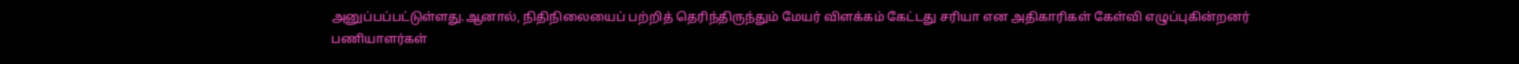அனுப்பப்பட்டுள்ளது.ஆனால், நிதிநிலையைப் பற்றித் தெரிந்திருந்தும் மேயர் விளக்கம் கேட்டது சரியா என அதிகாரிகள் கேள்வி எழுப்புகின்றனர்
பணியாளர்கள்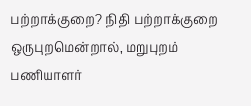பற்றாக்குறை? நிதி பற்றாக்குறை ஒருபுறமென்றால், மறுபுறம் பணியாளர்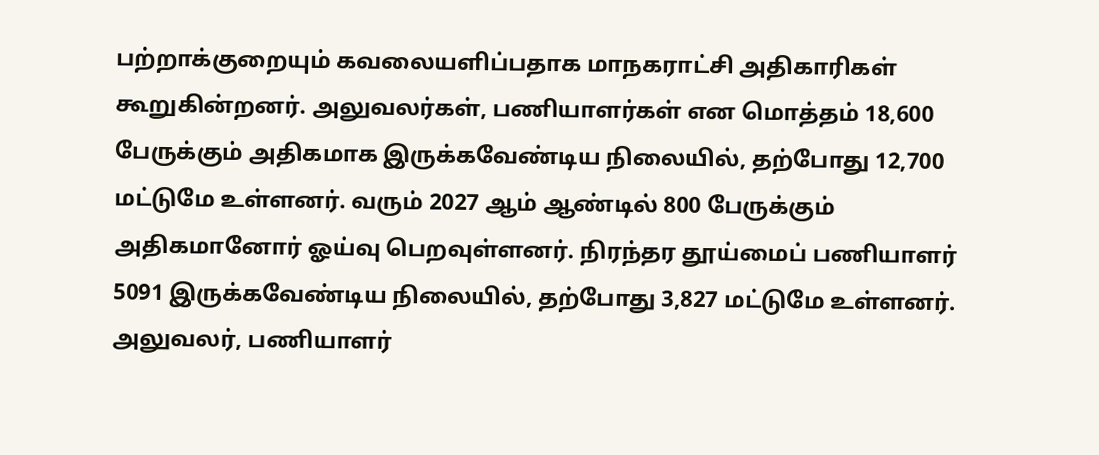பற்றாக்குறையும் கவலையளிப்பதாக மாநகராட்சி அதிகாரிகள் கூறுகின்றனர். அலுவலர்கள், பணியாளர்கள் என மொத்தம் 18,600 பேருக்கும் அதிகமாக இருக்கவேண்டிய நிலையில், தற்போது 12,700 மட்டுமே உள்ளனர். வரும் 2027 ஆம் ஆண்டில் 800 பேருக்கும் அதிகமானோர் ஓய்வு பெறவுள்ளனர். நிரந்தர தூய்மைப் பணியாளர் 5091 இருக்கவேண்டிய நிலையில், தற்போது 3,827 மட்டுமே உள்ளனர். அலுவலர், பணியாளர்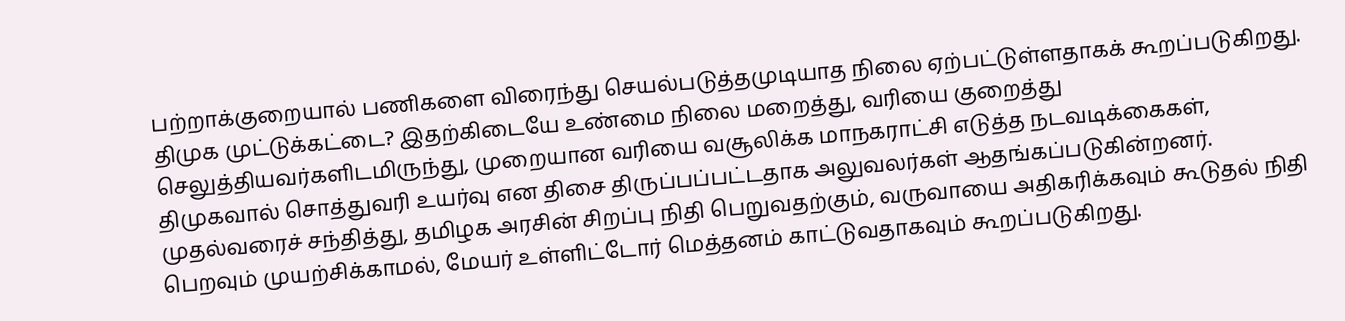பற்றாக்குறையால் பணிகளை விரைந்து செயல்படுத்தமுடியாத நிலை ஏற்பட்டுள்ளதாகக் கூறப்படுகிறது.
திமுக முட்டுக்கட்டை? இதற்கிடையே உண்மை நிலை மறைத்து, வரியை குறைத்து செலுத்தியவர்களிடமிருந்து, முறையான வரியை வசூலிக்க மாநகராட்சி எடுத்த நடவடிக்கைகள், திமுகவால் சொத்துவரி உயர்வு என திசை திருப்பப்பட்டதாக அலுவலர்கள் ஆதங்கப்படுகின்றனர். முதல்வரைச் சந்தித்து, தமிழக அரசின் சிறப்பு நிதி பெறுவதற்கும், வருவாயை அதிகரிக்கவும் கூடுதல் நிதி பெறவும் முயற்சிக்காமல், மேயர் உள்ளிட்டோர் மெத்தனம் காட்டுவதாகவும் கூறப்படுகிறது.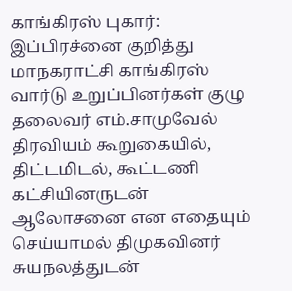காங்கிரஸ் புகார்: இப்பிரச்னை குறித்து மாநகராட்சி காங்கிரஸ் வார்டு உறுப்பினர்கள் குழு தலைவர் எம்.சாமுவேல் திரவியம் கூறுகையில், திட்டமிடல், கூட்டணி கட்சியினருடன் ஆலோசனை என எதையும் செய்யாமல் திமுகவினர் சுயநலத்துடன்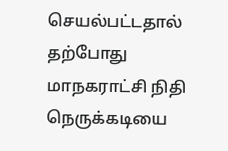செயல்பட்டதால் தற்போது மாநகராட்சி நிதி நெருக்கடியை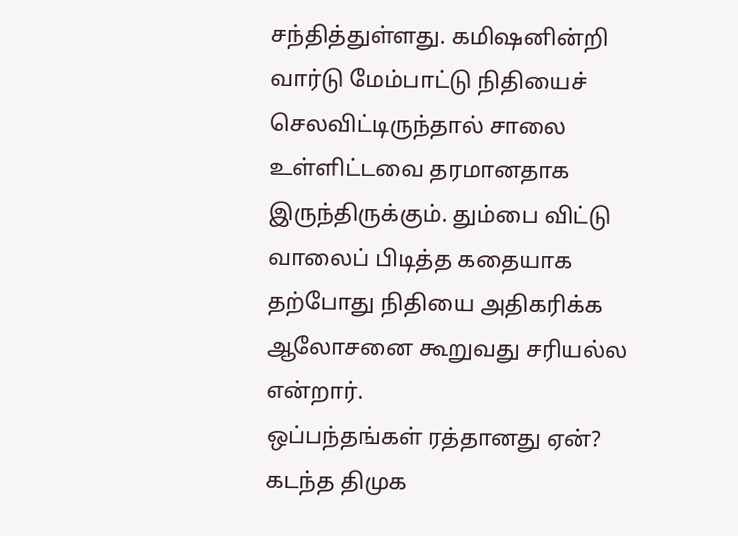சந்தித்துள்ளது. கமிஷனின்றி வார்டு மேம்பாட்டு நிதியைச் செலவிட்டிருந்தால் சாலை உள்ளிட்டவை தரமானதாக இருந்திருக்கும். தும்பை விட்டு வாலைப் பிடித்த கதையாக தற்போது நிதியை அதிகரிக்க ஆலோசனை கூறுவது சரியல்ல என்றார்.
ஒப்பந்தங்கள் ரத்தானது ஏன்? கடந்த திமுக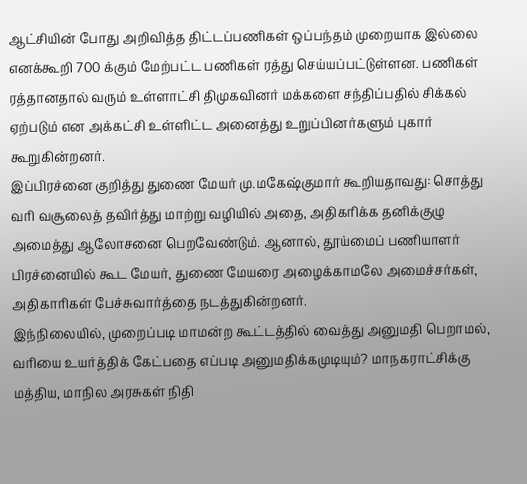ஆட்சியின் போது அறிவித்த திட்டப்பணிகள் ஒப்பந்தம் முறையாக இல்லை எனக்கூறி 700 க்கும் மேற்பட்ட பணிகள் ரத்து செய்யப்பட்டுள்ளன. பணிகள் ரத்தானதால் வரும் உள்ளாட்சி திமுகவினர் மக்களை சந்திப்பதில் சிக்கல் ஏற்படும் என அக்கட்சி உள்ளிட்ட அனைத்து உறுப்பினர்களும் புகார் கூறுகின்றனர்.
இப்பிரச்னை குறித்து துணை மேயர் மு.மகேஷ்குமார் கூறியதாவது: சொத்து வரி வசூலைத் தவிர்த்து மாற்று வழியில் அதை, அதிகரிக்க தனிக்குழு அமைத்து ஆலோசனை பெறவேண்டும். ஆனால், தூய்மைப் பணியாளர் பிரச்னையில் கூட மேயர், துணை மேயரை அழைக்காமலே அமைச்சர்கள், அதிகாரிகள் பேச்சுவார்த்தை நடத்துகின்றனர்.
இந்நிலையில், முறைப்படி மாமன்ற கூட்டத்தில் வைத்து அனுமதி பெறாமல், வரியை உயர்த்திக் கேட்பதை எப்படி அனுமதிக்கமுடியும்? மாநகராட்சிக்கு மத்திய, மாநில அரசுகள் நிதி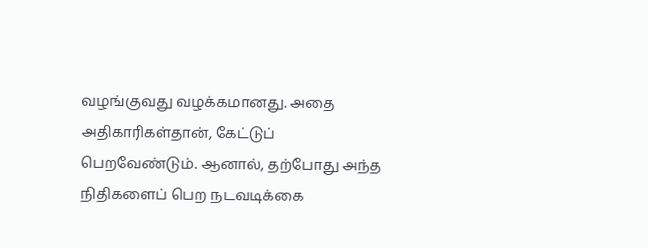வழங்குவது வழக்கமானது. அதை அதிகாரிகள்தான், கேட்டுப் பெறவேண்டும். ஆனால், தற்போது அந்த நிதிகளைப் பெற நடவடிக்கை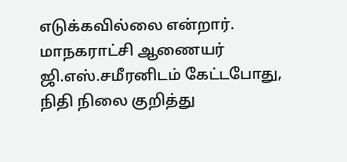எடுக்கவில்லை என்றார்.
மாநகராட்சி ஆணையர் ஜி.எஸ்.சமீரனிடம் கேட்டபோது, நிதி நிலை குறித்து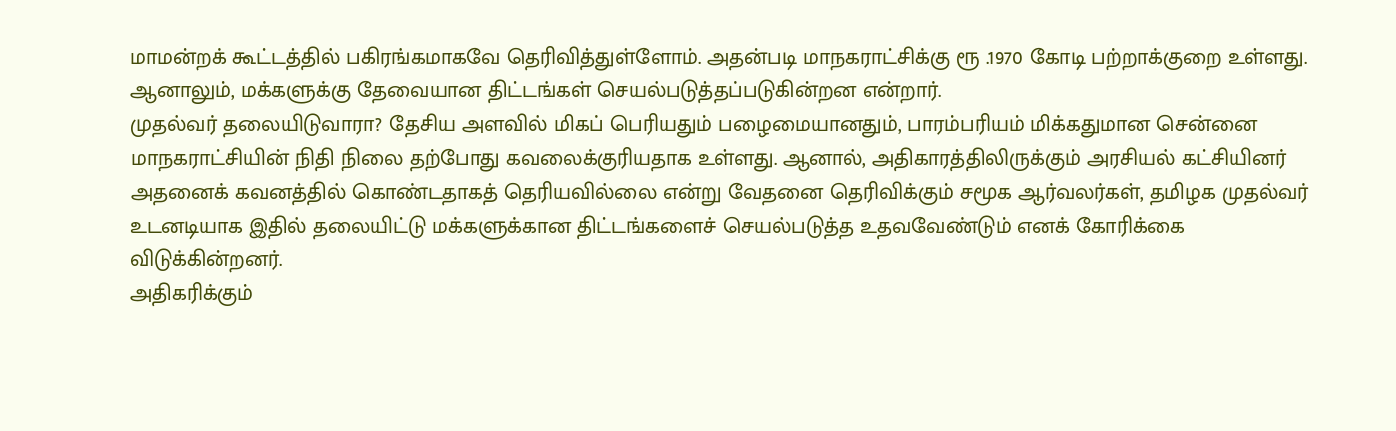மாமன்றக் கூட்டத்தில் பகிரங்கமாகவே தெரிவித்துள்ளோம். அதன்படி மாநகராட்சிக்கு ரூ .1970 கோடி பற்றாக்குறை உள்ளது. ஆனாலும், மக்களுக்கு தேவையான திட்டங்கள் செயல்படுத்தப்படுகின்றன என்றார்.
முதல்வர் தலையிடுவாரா? தேசிய அளவில் மிகப் பெரியதும் பழைமையானதும், பாரம்பரியம் மிக்கதுமான சென்னை மாநகராட்சியின் நிதி நிலை தற்போது கவலைக்குரியதாக உள்ளது. ஆனால், அதிகாரத்திலிருக்கும் அரசியல் கட்சியினர் அதனைக் கவனத்தில் கொண்டதாகத் தெரியவில்லை என்று வேதனை தெரிவிக்கும் சமூக ஆர்வலர்கள், தமிழக முதல்வர் உடனடியாக இதில் தலையிட்டு மக்களுக்கான திட்டங்களைச் செயல்படுத்த உதவவேண்டும் எனக் கோரிக்கை விடுக்கின்றனர்.
அதிகரிக்கும்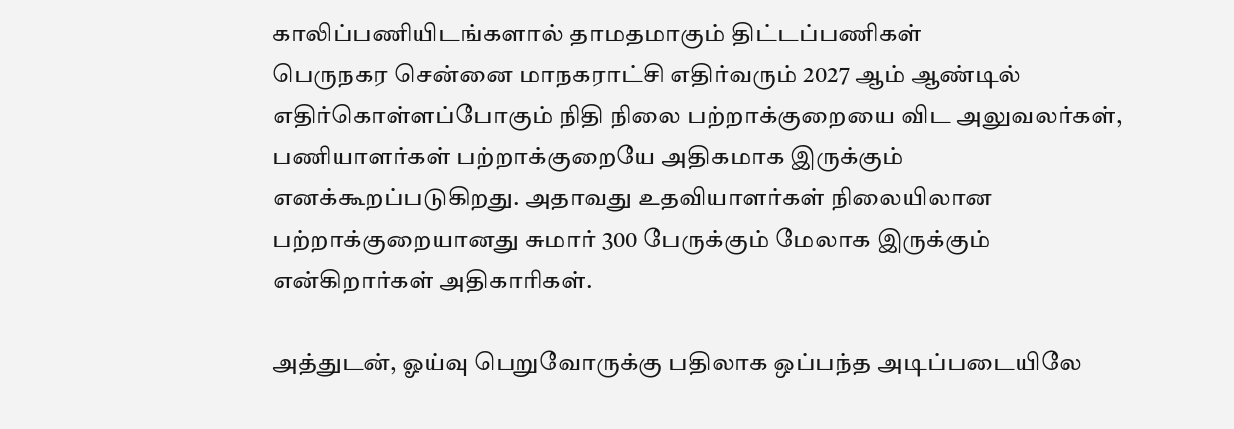காலிப்பணியிடங்களால் தாமதமாகும் திட்டப்பணிகள்
பெருநகர சென்னை மாநகராட்சி எதிர்வரும் 2027 ஆம் ஆண்டில் எதிர்கொள்ளப்போகும் நிதி நிலை பற்றாக்குறையை விட அலுவலர்கள், பணியாளர்கள் பற்றாக்குறையே அதிகமாக இருக்கும் எனக்கூறப்படுகிறது. அதாவது உதவியாளர்கள் நிலையிலான பற்றாக்குறையானது சுமார் 300 பேருக்கும் மேலாக இருக்கும் என்கிறார்கள் அதிகாரிகள்.

அத்துடன், ஓய்வு பெறுவோருக்கு பதிலாக ஒப்பந்த அடிப்படையிலே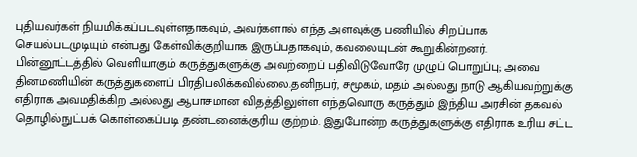புதியவர்கள் நியமிக்கப்படவுள்ளதாகவும், அவர்களால் எந்த அளவுக்கு பணியில் சிறப்பாக செயல்படமுடியும் என்பது கேள்விக்குறியாக இருப்பதாகவும், கவலையுடன் கூறுகின்றனர்.
பின்னூட்டத்தில் வெளியாகும் கருத்துகளுக்கு அவற்றைப் பதிவிடுவோரே முழுப் பொறுப்பு; அவை தினமணியின் கருத்துகளைப் பிரதிபலிக்கவில்லை.தனிநபர், சமூகம், மதம் அல்லது நாடு ஆகியவற்றுக்கு எதிராக அவமதிக்கிற அல்லது ஆபாசமான விதத்திலுள்ள எந்தவொரு கருத்தும் இந்திய அரசின் தகவல் தொழில்நுட்பக் கொள்கைப்படி தண்டனைக்குரிய குற்றம். இதுபோன்ற கருத்துகளுக்கு எதிராக உரிய சட்ட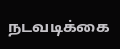நடவடிக்கை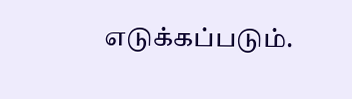எடுக்கப்படும்.